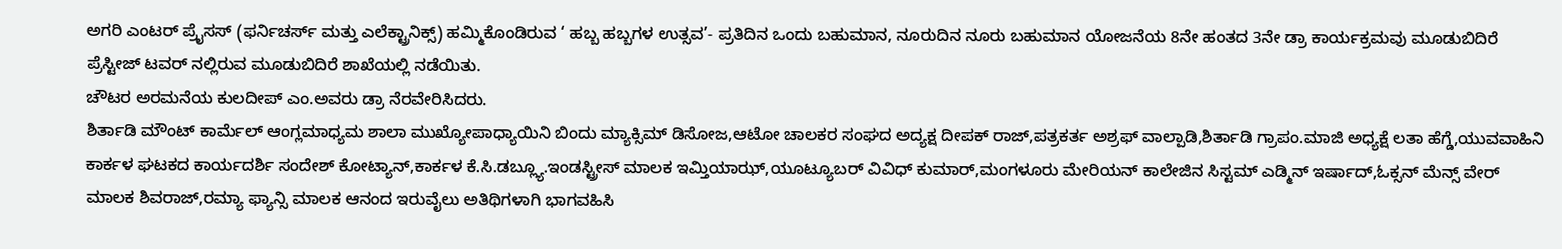ಅಗರಿ ಎಂಟರ್ ಪ್ರೈಸಸ್ (ಫರ್ನಿಚರ್ಸ್ ಮತ್ತು ಎಲೆಕ್ಟ್ರಾನಿಕ್ಸ್) ಹಮ್ಮಿಕೊಂಡಿರುವ ‘ ಹಬ್ಬ ಹಬ್ಬಗಳ ಉತ್ಸವ’- ಪ್ರತಿದಿನ ಒಂದು ಬಹುಮಾನ, ನೂರುದಿನ ನೂರು ಬಹುಮಾನ ಯೋಜನೆಯ 8ನೇ ಹಂತದ 3ನೇ ಡ್ರಾ ಕಾರ್ಯಕ್ರಮವು ಮೂಡುಬಿದಿರೆ ಪ್ರೆಸ್ಟೀಜ್ ಟವರ್ ನಲ್ಲಿರುವ ಮೂಡುಬಿದಿರೆ ಶಾಖೆಯಲ್ಲಿ ನಡೆಯಿತು.
ಚೌಟರ ಅರಮನೆಯ ಕುಲದೀಪ್ ಎಂ.ಅವರು ಡ್ರಾ ನೆರವೇರಿಸಿದರು.
ಶಿರ್ತಾಡಿ ಮೌಂಟ್ ಕಾರ್ಮೆಲ್ ಆಂಗ್ಲಮಾಧ್ಯಮ ಶಾಲಾ ಮುಖ್ಯೋಪಾಧ್ಯಾಯಿನಿ ಬಿಂದು ಮ್ಯಾಕ್ಸಿಮ್ ಡಿಸೋಜ,ಆಟೋ ಚಾಲಕರ ಸಂಘದ ಅದ್ಯಕ್ಷ ದೀಪಕ್ ರಾಜ್,ಪತ್ರಕರ್ತ ಅಶ್ರಫ್ ವಾಲ್ಪಾಡಿ,ಶಿರ್ತಾಡಿ ಗ್ರಾಪಂ.ಮಾಜಿ ಅಧ್ಯಕ್ಷೆ ಲತಾ ಹೆಗ್ಡೆ,ಯುವವಾಹಿನಿ ಕಾರ್ಕಳ ಘಟಕದ ಕಾರ್ಯದರ್ಶಿ ಸಂದೇಶ್ ಕೋಟ್ಯಾನ್,ಕಾರ್ಕಳ ಕೆ.ಸಿ.ಡಬ್ಲ್ಯೂ.ಇಂಡಸ್ಟ್ರೀಸ್ ಮಾಲಕ ಇಮ್ತಿಯಾಝ್,ಯೂಟ್ಯೂಬರ್ ವಿವಿಧ್ ಕುಮಾರ್,ಮಂಗಳೂರು ಮೇರಿಯನ್ ಕಾಲೇಜಿನ ಸಿಸ್ಟಮ್ ಎಡ್ಮಿನ್ ಇರ್ಷಾದ್,ಓಕ್ಸನ್ ಮೆನ್ಸ್ ವೇರ್ ಮಾಲಕ ಶಿವರಾಜ್,ರಮ್ಯಾ ಫ್ಯಾನ್ಸಿ ಮಾಲಕ ಆನಂದ ಇರುವೈಲು ಅತಿಥಿಗಳಾಗಿ ಭಾಗವಹಿಸಿ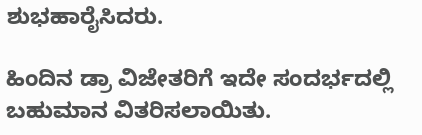ಶುಭಹಾರೈಸಿದರು.

ಹಿಂದಿನ ಡ್ರಾ ವಿಜೇತರಿಗೆ ಇದೇ ಸಂದರ್ಭದಲ್ಲಿ ಬಹುಮಾನ ವಿತರಿಸಲಾಯಿತು.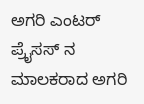ಅಗರಿ ಎಂಟರ್ ಪ್ರೈಸಸ್ ನ ಮಾಲಕರಾದ ಅಗರಿ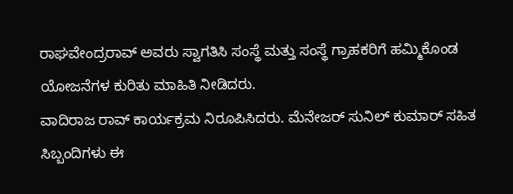ರಾಘವೇಂದ್ರರಾವ್ ಅವರು ಸ್ವಾಗತಿಸಿ ಸಂಸ್ಥೆ ಮತ್ತು ಸಂಸ್ಥೆ ಗ್ರಾಹಕರಿಗೆ ಹಮ್ಮಿಕೊಂಡ ಯೋಜನೆಗಳ ಕುರಿತು ಮಾಹಿತಿ ನೀಡಿದರು.
ವಾದಿರಾಜ ರಾವ್ ಕಾರ್ಯಕ್ರಮ ನಿರೂಪಿಸಿದರು. ಮೆನೇಜರ್ ಸುನಿಲ್ ಕುಮಾರ್ ಸಹಿತ ಸಿಬ್ಬಂದಿಗಳು ಈ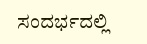ಸಂದರ್ಭದಲ್ಲಿ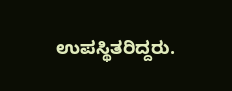ಉಪಸ್ಥಿತರಿದ್ದರು.